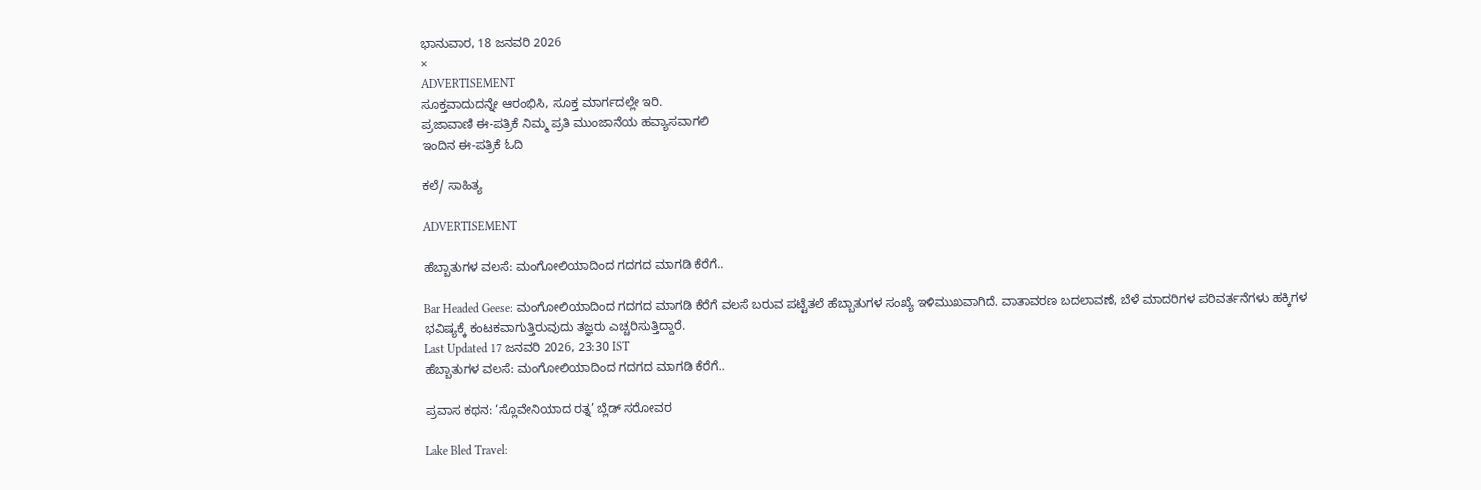ಭಾನುವಾರ, 18 ಜನವರಿ 2026
×
ADVERTISEMENT
ಸೂಕ್ತವಾದುದನ್ನೇ ಆರಂಭಿಸಿ, ಸೂಕ್ತ ಮಾರ್ಗದಲ್ಲೇ ಇರಿ.
ಪ್ರಜಾವಾಣಿ ಈ-ಪತ್ರಿಕೆ ನಿಮ್ಮ ಪ್ರತಿ ಮುಂಜಾನೆಯ ಹವ್ಯಾಸವಾಗಲಿ
ಇಂದಿನ ಈ-ಪತ್ರಿಕೆ ಓದಿ

ಕಲೆ/ ಸಾಹಿತ್ಯ

ADVERTISEMENT

ಹೆಬ್ಬಾತುಗಳ ವಲಸೆ: ಮಂಗೋಲಿಯಾದಿಂದ ಗದಗದ ಮಾಗಡಿ ಕೆರೆಗೆ..

Bar Headed Geese: ಮಂಗೋಲಿಯಾದಿಂದ ಗದಗದ ಮಾಗಡಿ ಕೆರೆಗೆ ವಲಸೆ ಬರುವ ಪಟ್ಟೆತಲೆ ಹೆಬ್ಬಾತುಗಳ ಸಂಖ್ಯೆ ಇಳಿಮುಖವಾಗಿದೆ. ವಾತಾವರಣ ಬದಲಾವಣೆ, ಬೆಳೆ ಮಾದರಿಗಳ ಪರಿವರ್ತನೆಗಳು ಹಕ್ಕಿಗಳ ಭವಿಷ್ಯಕ್ಕೆ ಕಂಟಕವಾಗುತ್ತಿರುವುದು ತಜ್ಞರು ಎಚ್ಚರಿಸುತ್ತಿದ್ದಾರೆ.
Last Updated 17 ಜನವರಿ 2026, 23:30 IST
ಹೆಬ್ಬಾತುಗಳ ವಲಸೆ: ಮಂಗೋಲಿಯಾದಿಂದ ಗದಗದ ಮಾಗಡಿ ಕೆರೆಗೆ..

ಪ್ರವಾಸ ಕಥನ: ‘ಸ್ಲೊವೇನಿಯಾದ ರತ್ನ’ ಬ್ಲೆಡ್ ಸರೋವರ

Lake Bled Travel: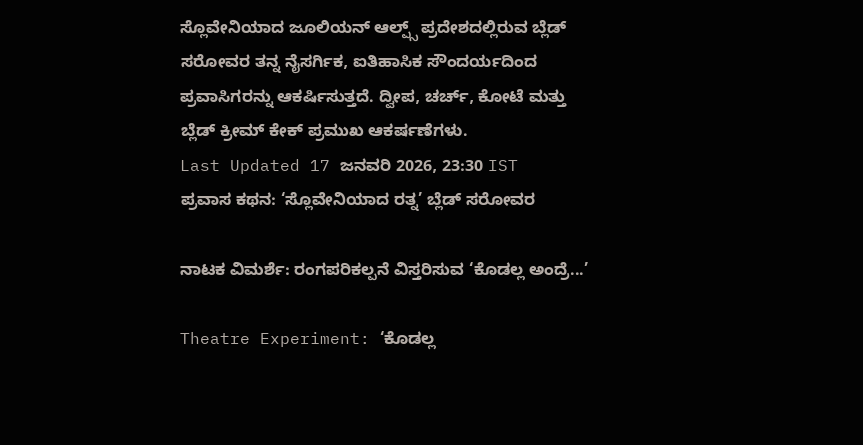ಸ್ಲೊವೇನಿಯಾದ ಜೂಲಿಯನ್ ಆಲ್ಪ್ಸ್ ಪ್ರದೇಶದಲ್ಲಿರುವ ಬ್ಲೆಡ್ ಸರೋವರ ತನ್ನ ನೈಸರ್ಗಿಕ, ಐತಿಹಾಸಿಕ ಸೌಂದರ್ಯದಿಂದ ಪ್ರವಾಸಿಗರನ್ನು ಆಕರ್ಷಿಸುತ್ತದೆ. ದ್ವೀಪ, ಚರ್ಚ್, ಕೋಟೆ ಮತ್ತು ಬ್ಲೆಡ್ ಕ್ರೀಮ್ ಕೇಕ್ ಪ್ರಮುಖ ಆಕರ್ಷಣೆಗಳು.
Last Updated 17 ಜನವರಿ 2026, 23:30 IST
ಪ್ರವಾಸ ಕಥನ: ‘ಸ್ಲೊವೇನಿಯಾದ ರತ್ನ’ ಬ್ಲೆಡ್ ಸರೋವರ

ನಾಟಕ ವಿಮರ್ಶೆ: ರಂಗಪರಿಕಲ್ಪನೆ ವಿಸ್ತರಿಸುವ ‘ಕೊಡಲ್ಲ ಅಂದ್ರೆ...’

Theatre Experiment: ‘ಕೊಡಲ್ಲ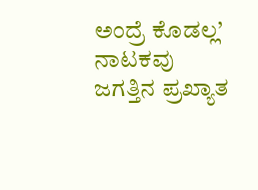ಅಂದ್ರೆ ಕೊಡಲ್ಲ’ ನಾಟಕವು ಜಗತ್ತಿನ ಪ್ರಖ್ಯಾತ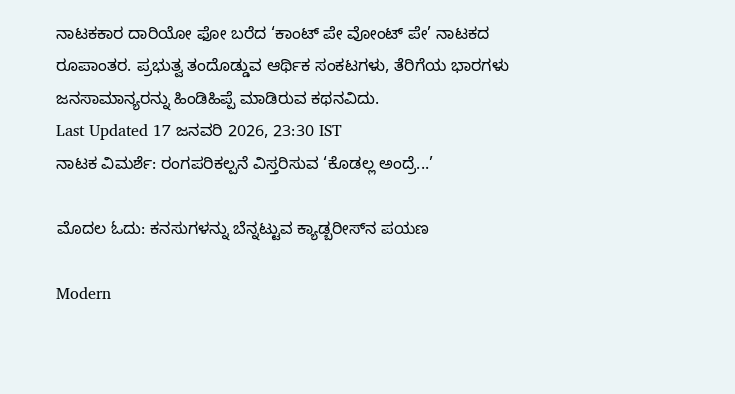ನಾಟಕಕಾರ ದಾರಿಯೋ ಫೋ ಬರೆದ ‘ಕಾಂಟ್ ಪೇ ವೋಂಟ್ ಪೇ’ ನಾಟಕದ ರೂಪಾಂತರ. ಪ್ರಭುತ್ವ ತಂದೊಡ್ಡುವ ಆರ್ಥಿಕ ಸಂಕಟಗಳು, ತೆರಿಗೆಯ ಭಾರಗಳು ಜನಸಾಮಾನ್ಯರನ್ನು ಹಿಂಡಿಹಿಪ್ಪೆ ಮಾಡಿರುವ ಕಥನವಿದು.
Last Updated 17 ಜನವರಿ 2026, 23:30 IST
ನಾಟಕ ವಿಮರ್ಶೆ: ರಂಗಪರಿಕಲ್ಪನೆ ವಿಸ್ತರಿಸುವ ‘ಕೊಡಲ್ಲ ಅಂದ್ರೆ...’

ಮೊದಲ ಓದು: ಕನಸುಗಳನ್ನು ಬೆನ್ನಟ್ಟುವ ಕ್ಯಾಡ್ಬರೀಸ್‌ನ ಪಯಣ

Modern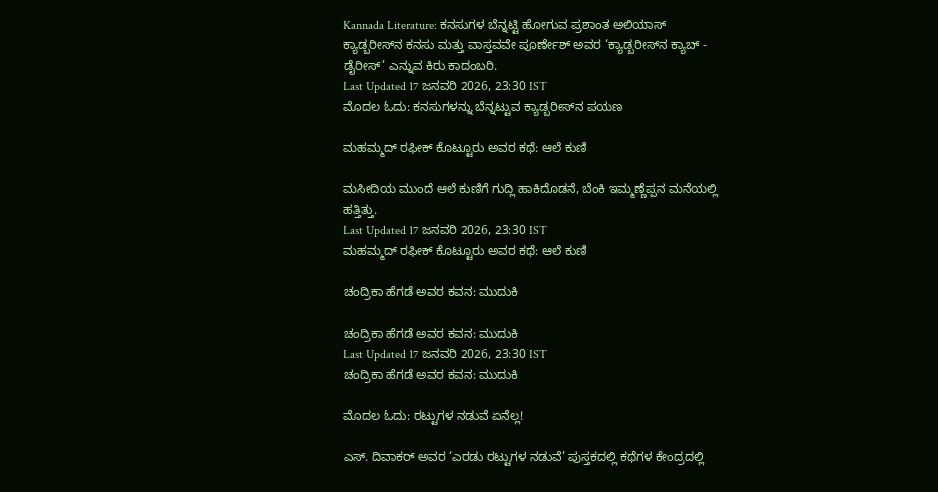Kannada Literature: ಕನಸುಗಳ‌ ಬೆನ್ನಟ್ಟಿ ಹೋಗುವ ಪ್ರಶಾಂತ ಅಲಿಯಾಸ್ ಕ್ಯಾಡ್ಬರೀಸ್‌ನ ಕನಸು ಮತ್ತು ವಾಸ್ತವವೇ ಪೂರ್ಣೇಶ್ ಅವರ ‘ಕ್ಯಾಡ್ಬರೀಸ್‌ನ ಕ್ಯಾಬ್ - ಡೈರೀಸ್’ ಎನ್ನುವ ಕಿರು ಕಾದಂಬರಿ.
Last Updated 17 ಜನವರಿ 2026, 23:30 IST
ಮೊದಲ ಓದು: ಕನಸುಗಳನ್ನು ಬೆನ್ನಟ್ಟುವ ಕ್ಯಾಡ್ಬರೀಸ್‌ನ ಪಯಣ

ಮಹಮ್ಮದ್ ರಫೀಕ್ ಕೊಟ್ಟೂರು ಅವರ ಕಥೆ: ಆಲೆ ಕುಣಿ

ಮಸೀದಿಯ ಮುಂದೆ ಆಲೆ ಕುಣಿಗೆ ಗುದ್ಲಿ ಹಾಕಿದೊಡನೆ, ಬೆಂಕಿ ಇಮ್ಮಣ್ಣೆಪ್ಪನ ಮನೆಯಲ್ಲಿ ಹತ್ತಿತ್ತು.
Last Updated 17 ಜನವರಿ 2026, 23:30 IST
ಮಹಮ್ಮದ್ ರಫೀಕ್ ಕೊಟ್ಟೂರು ಅವರ ಕಥೆ: ಆಲೆ ಕುಣಿ

ಚಂದ್ರಿಕಾ ಹೆಗಡೆ ಅವರ ಕವನ: ಮುದುಕಿ

ಚಂದ್ರಿಕಾ ಹೆಗಡೆ ಅವರ ಕವನ: ಮುದುಕಿ
Last Updated 17 ಜನವರಿ 2026, 23:30 IST
ಚಂದ್ರಿಕಾ ಹೆಗಡೆ ಅವರ ಕವನ: ಮುದುಕಿ

ಮೊದಲ ಓದು: ರಟ್ಟುಗಳ ನಡುವೆ ಏನೆಲ್ಲ!

ಎಸ್. ದಿವಾಕರ್ ಅವರ ‘ಎರಡು ರಟ್ಟುಗಳ ನಡುವೆ’ ಪುಸ್ತಕದಲ್ಲಿ ಕಥೆಗಳ ಕೇಂದ್ರದಲ್ಲಿ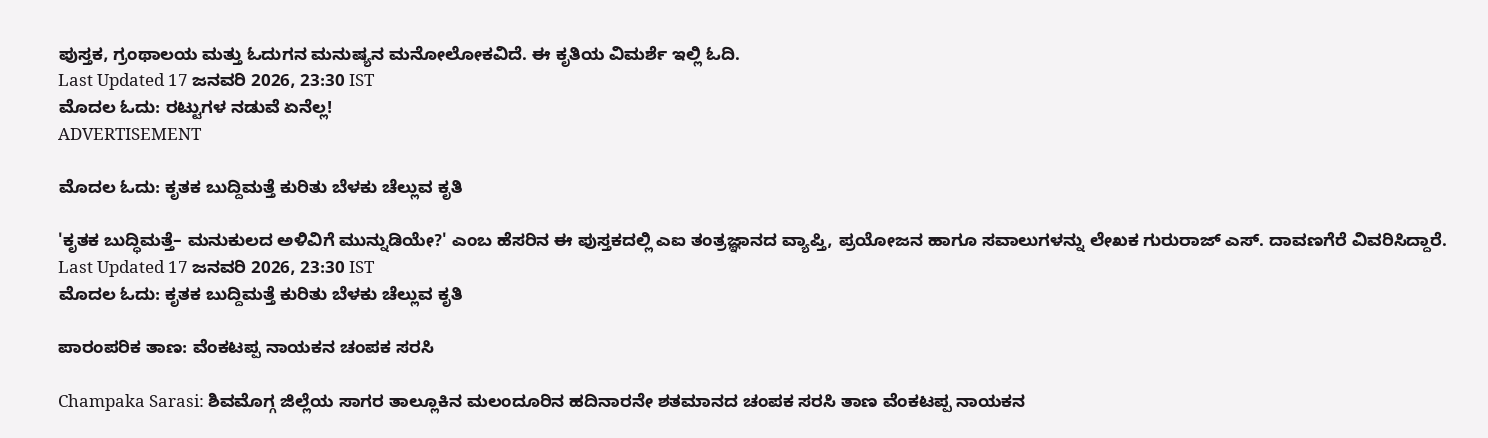ಪುಸ್ತಕ, ಗ್ರಂಥಾಲಯ ಮತ್ತು ಓದುಗನ ಮನುಷ್ಯನ ಮನೋಲೋಕವಿದೆ. ಈ ಕೃತಿಯ ವಿಮರ್ಶೆ ಇಲ್ಲಿ ಓದಿ.
Last Updated 17 ಜನವರಿ 2026, 23:30 IST
ಮೊದಲ ಓದು: ರಟ್ಟುಗಳ ನಡುವೆ ಏನೆಲ್ಲ!
ADVERTISEMENT

ಮೊದಲ ಓದು: ಕೃತಕ ಬುದ್ದಿಮತ್ತೆ ಕುರಿತು ಬೆಳಕು ಚೆಲ್ಲುವ ಕೃತಿ

'ಕೃತಕ ಬುದ್ಧಿಮತ್ತೆ– ಮನುಕುಲದ ಅಳಿವಿಗೆ ಮುನ್ನುಡಿಯೇ?' ಎಂಬ ಹೆಸರಿನ ಈ ಪುಸ್ತಕದಲ್ಲಿ ಎಐ ತಂತ್ರಜ್ಞಾನದ ವ್ಯಾಪ್ತಿ, ಪ್ರಯೋಜನ ಹಾಗೂ ಸವಾಲುಗಳನ್ನು ಲೇಖಕ ಗುರುರಾಜ್ ಎಸ್. ದಾವಣಗೆರೆ ವಿವರಿಸಿದ್ದಾರೆ.
Last Updated 17 ಜನವರಿ 2026, 23:30 IST
ಮೊದಲ ಓದು: ಕೃತಕ ಬುದ್ದಿಮತ್ತೆ ಕುರಿತು ಬೆಳಕು ಚೆಲ್ಲುವ ಕೃತಿ

ಪಾರಂಪರಿಕ ತಾಣ: ವೆಂಕಟಪ್ಪ ನಾಯಕನ ಚಂಪಕ ಸರಸಿ

Champaka Sarasi: ಶಿವಮೊಗ್ಗ ಜಿಲ್ಲೆಯ ಸಾಗರ ತಾಲ್ಲೂಕಿನ ಮಲಂದೂರಿನ ಹದಿನಾರನೇ ಶತಮಾನದ ಚಂಪಕ ಸರಸಿ ತಾಣ ವೆಂಕಟಪ್ಪ ನಾಯಕನ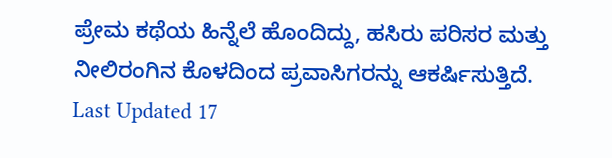ಪ್ರೇಮ ಕಥೆಯ ಹಿನ್ನೆಲೆ ಹೊಂದಿದ್ದು, ಹಸಿರು ಪರಿಸರ ಮತ್ತು ನೀಲಿರಂಗಿನ ಕೊಳದಿಂದ ಪ್ರವಾಸಿಗರನ್ನು ಆಕರ್ಷಿಸುತ್ತಿದೆ.
Last Updated 17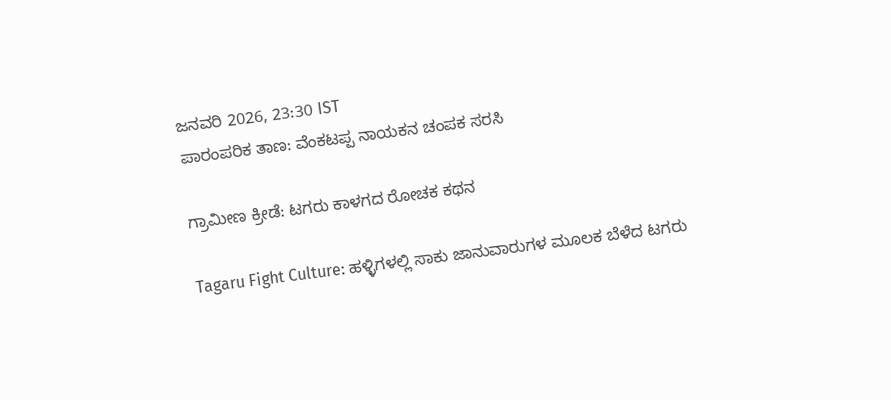ಜನವರಿ 2026, 23:30 IST
ಪಾರಂಪರಿಕ ತಾಣ: ವೆಂಕಟಪ್ಪ ನಾಯಕನ ಚಂಪಕ ಸರಸಿ

ಗ್ರಾಮೀಣ ಕ್ರೀಡೆ: ಟಗರು ಕಾಳಗದ ರೋಚಕ ಕಥನ

Tagaru Fight Culture: ಹಳ್ಳಿಗಳಲ್ಲಿ ಸಾಕು ಜಾನುವಾರುಗಳ ಮೂಲಕ ಬೆಳೆದ ಟಗರು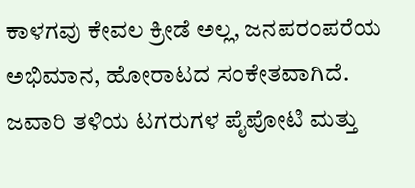ಕಾಳಗವು ಕೇವಲ ಕ್ರೀಡೆ ಅಲ್ಲ, ಜನಪರಂಪರೆಯ ಅಭಿಮಾನ, ಹೋರಾಟದ ಸಂಕೇತವಾಗಿದೆ. ಜವಾರಿ ತಳಿಯ ಟಗರುಗಳ ಪೈಪೋಟಿ ಮತ್ತು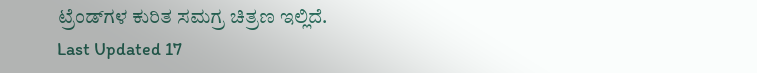ಟ್ರೆಂಡ್‌ಗಳ ಕುರಿತ ಸಮಗ್ರ ಚಿತ್ರಣ ಇಲ್ಲಿದೆ.
Last Updated 17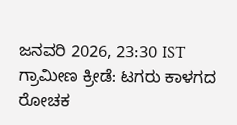ಜನವರಿ 2026, 23:30 IST
ಗ್ರಾಮೀಣ ಕ್ರೀಡೆ: ಟಗರು ಕಾಳಗದ ರೋಚಕ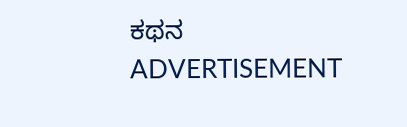ಕಥನ
ADVERTISEMENT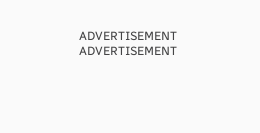ADVERTISEMENT
ADVERTISEMENT